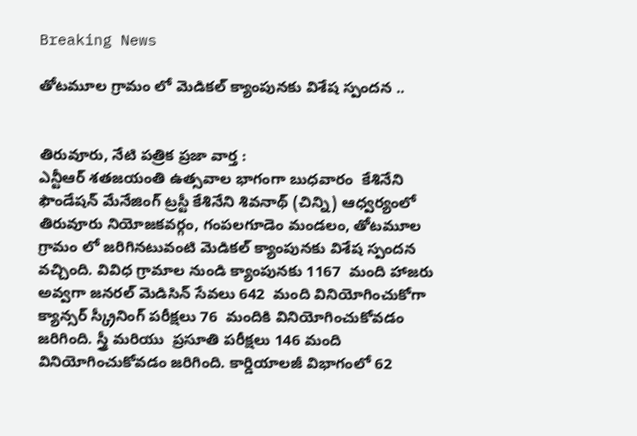Breaking News

తోటమూల గ్రామం లో మెడికల్ క్యాంపునకు విశేష స్పందన ..


తిరువూరు, నేటి పత్రిక ప్రజా వార్త :
ఎన్టీఆర్ శతజయంతి ఉత్సవాల భాగంగా బుధవారం  కేశినేని ఫౌండేషన్ మేనేజింగ్ ట్రస్టీ కేశినేని శివనాథ్ (చిన్ని) ఆధ్వర్యంలో తిరువూరు నియోజకవర్గం, గంపలగూడెం మండలం, తోటమూల గ్రామం లో జరిగినటువంటి మెడికల్ క్యాంపునకు విశేష స్పందన వచ్చింది. వివిధ గ్రామాల నుండి క్యాంపునకు 1167  మంది హాజరు అవ్వగా జనరల్ మెడిసిన్ సేవలు 642  మంది వినియోగించుకోగా క్యాన్సర్ స్క్రీనింగ్ పరీక్షలు 76  మందికి వినియోగించుకోవడం జరిగింది. స్త్రీ మరియు  ప్రసూతి పరీక్షలు 146 మంది వినియోగించుకోవడం జరిగింది. కార్డియాలజీ విభాగంలో 62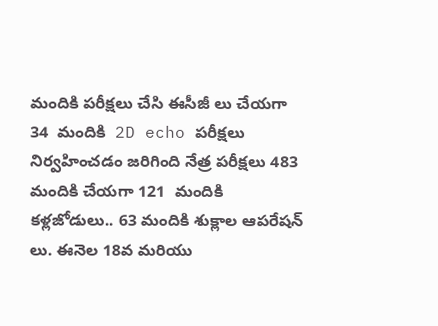మందికి పరీక్షలు చేసి ఈసీజీ లు చేయగా 34  మందికి  2D echo పరీక్షలు  నిర్వహించడం జరిగింది నేత్ర పరీక్షలు 483 మందికి చేయగా 121  మందికి కళ్లజోడులు.. 63 మందికి శుక్లాల ఆపరేషన్ లు. ఈనెల 18వ మరియు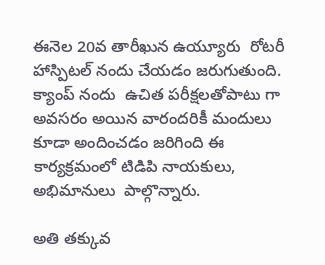ఈనెల 20వ తారీఖున ఉయ్యూరు  రోటరీ హాస్పిటల్ నందు చేయడం జరుగుతుంది. క్యాంప్ నందు  ఉచిత పరీక్షలతోపాటు గా అవసరం అయిన వారందరికీ మందులు కూడా అందించడం జరిగింది ఈ కార్యక్రమంలో టిడిపి నాయకులు, అభిమానులు  పాల్గొన్నారు.

అతి తక్కువ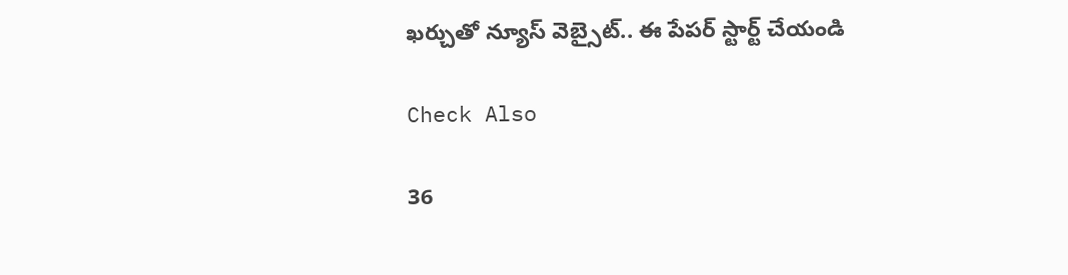ఖర్చుతో న్యూస్ వెబ్సైట్.. ఈ పేపర్ స్టార్ట్ చేయండి

Check Also

36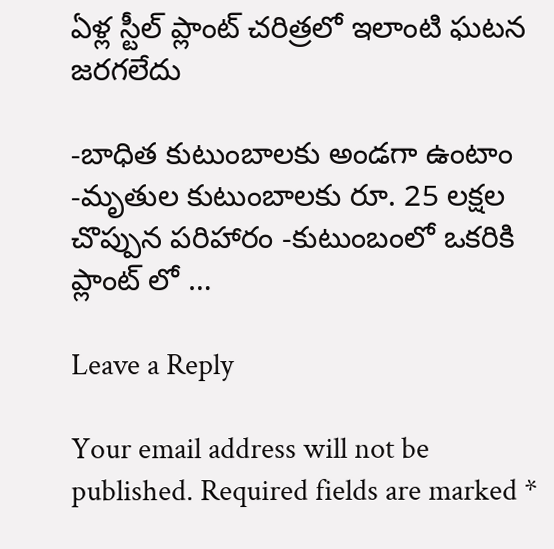ఏళ్ల స్టీల్ ప్లాంట్ చరిత్రలో ఇలాంటి ఘటన జరగలేదు

-బాధిత కుటుంబాలకు అండగా ఉంటాం -మృతుల కుటుంబాలకు రూ. 25 లక్షల చొప్పున పరిహారం -కుటుంబంలో ఒకరికి ప్లాంట్ లో …

Leave a Reply

Your email address will not be published. Required fields are marked *